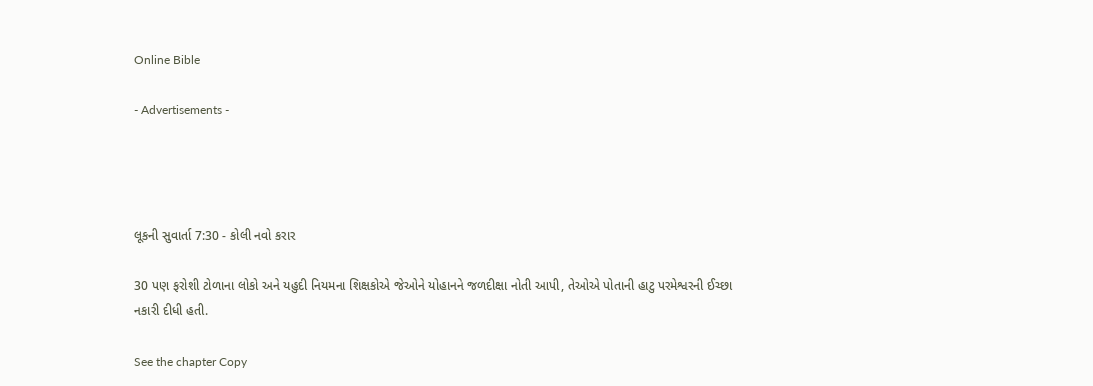Online Bible

- Advertisements -




લૂકની સુવાર્તા 7:30 - કોલી નવો કરાર

30 પણ ફરોશી ટોળાના લોકો અને યહુદી નિયમના શિક્ષકોએ જેઓને યોહાનને જળદીક્ષા નોતી આપી, તેઓએ પોતાની હાટુ પરમેશ્વરની ઈચ્છા નકારી દીધી હતી.

See the chapter Copy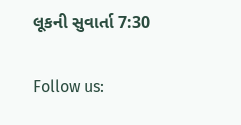લૂકની સુવાર્તા 7:30

Follow us: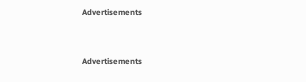Advertisements


Advertisements